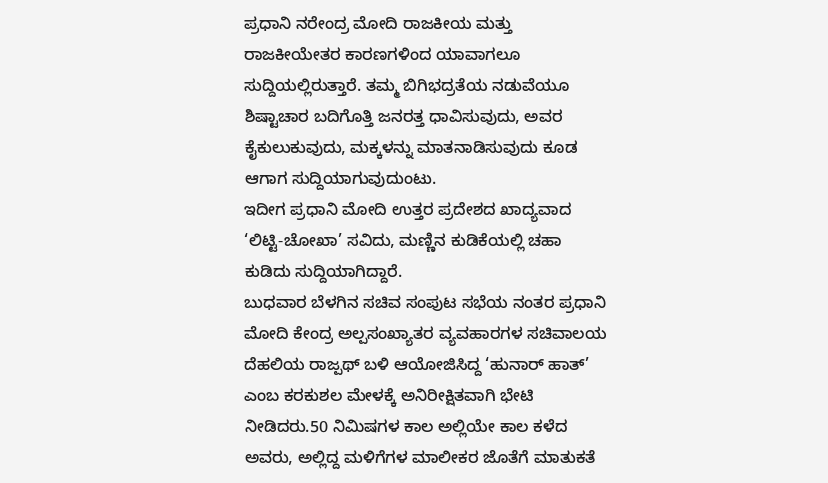ಪ್ರಧಾನಿ ನರೇಂದ್ರ ಮೋದಿ ರಾಜಕೀಯ ಮತ್ತು ರಾಜಕೀಯೇತರ ಕಾರಣಗಳಿಂದ ಯಾವಾಗಲೂ ಸುದ್ದಿಯಲ್ಲಿರುತ್ತಾರೆ. ತಮ್ಮ ಬಿಗಿಭದ್ರತೆಯ ನಡುವೆಯೂ ಶಿಷ್ಟಾಚಾರ ಬದಿಗೊತ್ತಿ ಜನರತ್ತ ಧಾವಿಸುವುದು, ಅವರ ಕೈಕುಲುಕುವುದು, ಮಕ್ಕಳನ್ನು ಮಾತನಾಡಿಸುವುದು ಕೂಡ ಆಗಾಗ ಸುದ್ದಿಯಾಗುವುದುಂಟು.
ಇದೀಗ ಪ್ರಧಾನಿ ಮೋದಿ ಉತ್ತರ ಪ್ರದೇಶದ ಖಾದ್ಯವಾದ ‘ಲಿಟ್ಟಿ-ಚೋಖಾ’ ಸವಿದು, ಮಣ್ಣಿನ ಕುಡಿಕೆಯಲ್ಲಿ ಚಹಾ ಕುಡಿದು ಸುದ್ದಿಯಾಗಿದ್ದಾರೆ.
ಬುಧವಾರ ಬೆಳಗಿನ ಸಚಿವ ಸಂಪುಟ ಸಭೆಯ ನಂತರ ಪ್ರಧಾನಿ ಮೋದಿ ಕೇಂದ್ರ ಅಲ್ಪಸಂಖ್ಯಾತರ ವ್ಯವಹಾರಗಳ ಸಚಿವಾಲಯ ದೆಹಲಿಯ ರಾಜ್ಪಥ್ ಬಳಿ ಆಯೋಜಿಸಿದ್ದ ‘ಹುನಾರ್ ಹಾತ್’ ಎಂಬ ಕರಕುಶಲ ಮೇಳಕ್ಕೆ ಅನಿರೀಕ್ಷಿತವಾಗಿ ಭೇಟಿ ನೀಡಿದರು.50 ನಿಮಿಷಗಳ ಕಾಲ ಅಲ್ಲಿಯೇ ಕಾಲ ಕಳೆದ ಅವರು, ಅಲ್ಲಿದ್ದ ಮಳಿಗೆಗಳ ಮಾಲೀಕರ ಜೊತೆಗೆ ಮಾತುಕತೆ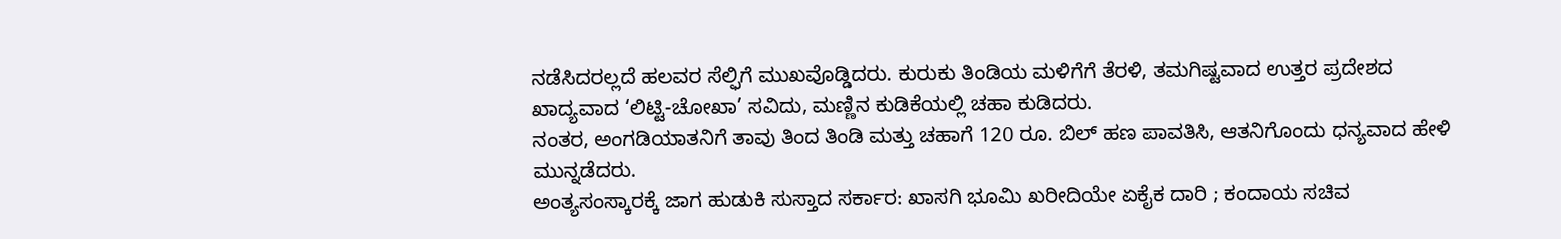ನಡೆಸಿದರಲ್ಲದೆ ಹಲವರ ಸೆಲ್ಫಿಗೆ ಮುಖವೊಡ್ಡಿದರು. ಕುರುಕು ತಿಂಡಿಯ ಮಳಿಗೆಗೆ ತೆರಳಿ, ತಮಗಿಷ್ಟವಾದ ಉತ್ತರ ಪ್ರದೇಶದ ಖಾದ್ಯವಾದ ‘ಲಿಟ್ಟಿ-ಚೋಖಾ’ ಸವಿದು, ಮಣ್ಣಿನ ಕುಡಿಕೆಯಲ್ಲಿ ಚಹಾ ಕುಡಿದರು.
ನಂತರ, ಅಂಗಡಿಯಾತನಿಗೆ ತಾವು ತಿಂದ ತಿಂಡಿ ಮತ್ತು ಚಹಾಗೆ 120 ರೂ. ಬಿಲ್ ಹಣ ಪಾವತಿಸಿ, ಆತನಿಗೊಂದು ಧನ್ಯವಾದ ಹೇಳಿ ಮುನ್ನಡೆದರು.
ಅಂತ್ಯಸಂಸ್ಕಾರಕ್ಕೆ ಜಾಗ ಹುಡುಕಿ ಸುಸ್ತಾದ ಸರ್ಕಾರ: ಖಾಸಗಿ ಭೂಮಿ ಖರೀದಿಯೇ ಏಕೈಕ ದಾರಿ ; ಕಂದಾಯ ಸಚಿವ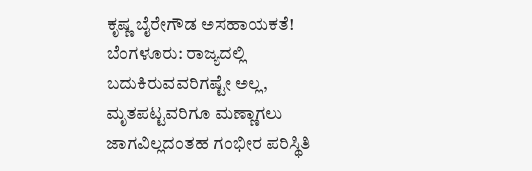ಕೃಷ್ಣ ಬೈರೇಗೌಡ ಅಸಹಾಯಕತೆ!
ಬೆಂಗಳೂರು: ರಾಜ್ಯದಲ್ಲಿ ಬದುಕಿರುವವರಿಗಷ್ಟೇ ಅಲ್ಲ, ಮೃತಪಟ್ಟವರಿಗೂ ಮಣ್ಣಾಗಲು ಜಾಗವಿಲ್ಲದಂತಹ ಗಂಭೀರ ಪರಿಸ್ಥಿತಿ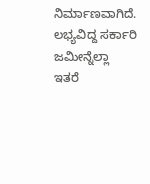ನಿರ್ಮಾಣವಾಗಿದೆ. ಲಭ್ಯವಿದ್ದ ಸರ್ಕಾರಿ ಜಮೀನ್ನೆಲ್ಲಾ ಇತರೆ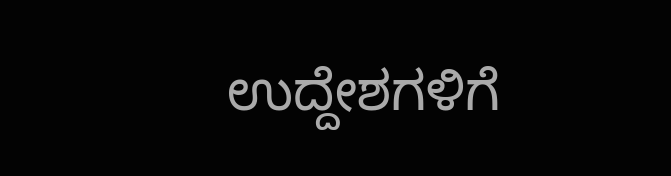ಉದ್ದೇಶಗಳಿಗೆ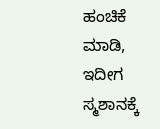ಹಂಚಿಕೆ ಮಾಡಿ, ಇದೀಗ ಸ್ಮಶಾನಕ್ಕೆ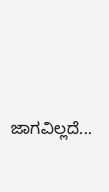ಜಾಗವಿಲ್ಲದೆ...